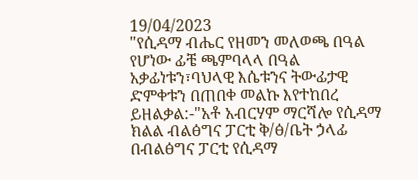19/04/2023
"የሲዳማ ብሔር የዘመን መለወጫ በዓል የሆነው ፊቼ ጫምባላላ በዓል አቃፊነቱን፣ባህላዊ እሴቱንና ትውፊታዊ ድምቀቱን በጠበቀ መልኩ እየተከበረ ይዘልቃል:-"አቶ አብርሃም ማርሻሎ የሲዳማ ክልል ብልፅግና ፓርቲ ቅ/ፅ/ቤት ኃላፊ
በብልፅግና ፓርቲ የሲዳማ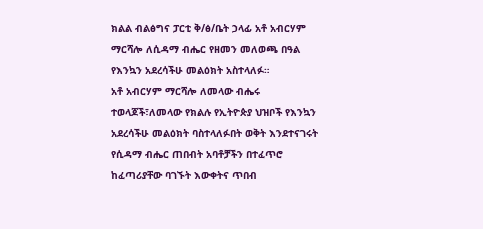ክልል ብልፅግና ፓርቲ ቅ/ፅ/ቤት ኃላፊ አቶ አብርሃም ማርሻሎ ለሲዳማ ብሔር የዘመን መለወጫ በዓል የእንኳን አደረሳችሁ መልዕክት አስተላለፉ።
አቶ አብርሃም ማርሻሎ ለመላው ብሔሩ ተወላጆች፣ለመላው የክልሉ የኢትዮጵያ ህዝቦች የእንኳን አደረሳችሁ መልዕክት ባስተላለፉበት ወቅት እንደተናገሩት የሲዳማ ብሔር ጠበብት አባቶቻችን በተፈጥሮ ከፈጣሪያቸው ባገኙት እውቀትና ጥበብ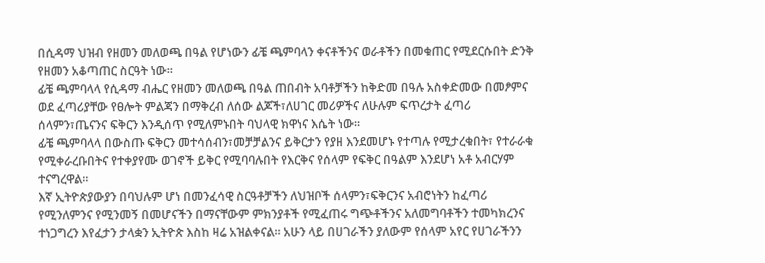በሲዳማ ህዝብ የዘመን መለወጫ በዓል የሆነውን ፊቼ ጫምባላን ቀናቶችንና ወራቶችን በመቁጠር የሚደርሱበት ድንቅ የዘመን አቆጣጠር ስርዓት ነው።
ፊቼ ጫምባላላ የሲዳማ ብሔር የዘመን መለወጫ በዓል ጠበብት አባቶቻችን ከቅድመ በዓሉ አስቀድመው በመፆምና ወደ ፈጣሪያቸው የፀሎት ምልጃን በማቅረብ ለሰው ልጆች፣ለሀገር መሪዎችና ለሁሉም ፍጥረታት ፈጣሪ ሰላምን፣ጤናንና ፍቅርን እንዲሰጥ የሚለምኑበት ባህላዊ ክዋነና እሴት ነው።
ፊቼ ጫምባላላ በውስጡ ፍቅርን መተሳሰብን፣መቻቻልንና ይቅርታን የያዘ እንደመሆኑ የተጣሉ የሚታረቁበት፣ የተራራቁ የሚቀራረቡበትና የተቀያየሙ ወገኖች ይቅር የሚባባሉበት የእርቅና የሰላም የፍቅር በዓልም እንደሆነ አቶ አብርሃም ተናግረዋል።
እኛ ኢትዮጵያውያን በባህሉም ሆነ በመንፈሳዊ ስርዓቶቻችን ለህዝቦች ሰላምን፣ፍቅርንና አብሮነትን ከፈጣሪ የሚንለምንና የሚንመኝ በመሆናችን በማናቸውም ምክንያቶች የሚፈጠሩ ግጭቶችንና አለመግባቶችን ተመካክረንና ተነጋግረን እየፈታን ታላቋን ኢትዮጵ እስከ ዛሬ አዝልቀናል። አሁን ላይ በሀገራችን ያለውም የሰላም አየር የሀገራችንን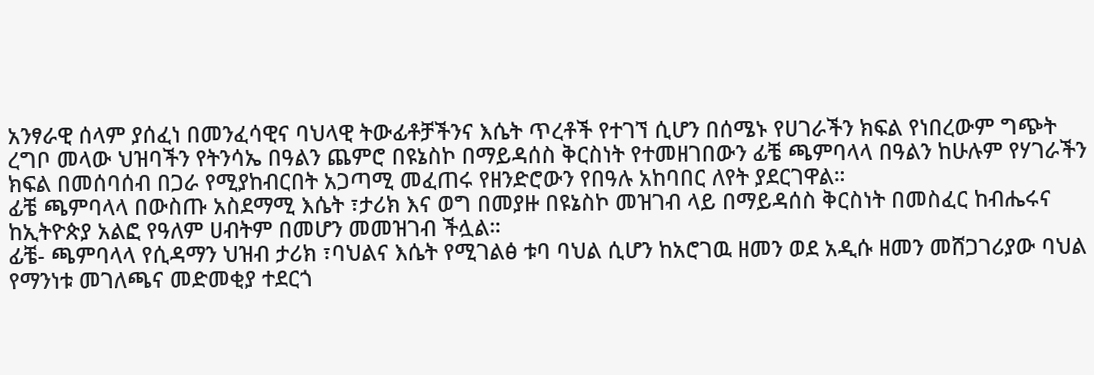አንፃራዊ ሰላም ያሰፈነ በመንፈሳዊና ባህላዊ ትውፊቶቻችንና እሴት ጥረቶች የተገኘ ሲሆን በሰሜኑ የሀገራችን ክፍል የነበረውም ግጭት ረግቦ መላው ህዝባችን የትንሳኤ በዓልን ጨምሮ በዩኔስኮ በማይዳሰስ ቅርስነት የተመዘገበውን ፊቼ ጫምባላላ በዓልን ከሁሉም የሃገራችን ክፍል በመሰባሰብ በጋራ የሚያከብርበት አጋጣሚ መፈጠሩ የዘንድሮውን የበዓሉ አከባበር ለየት ያደርገዋል።
ፊቼ ጫምባላላ በውስጡ አስደማሚ እሴት ፣ታሪክ እና ወግ በመያዙ በዩኔስኮ መዝገብ ላይ በማይዳሰስ ቅርስነት በመስፈር ከብሔሩና ከኢትዮጵያ አልፎ የዓለም ሀብትም በመሆን መመዝገብ ችሏል።
ፊቼ- ጫምባላላ የሲዳማን ህዝብ ታሪክ ፣ባህልና እሴት የሚገልፅ ቱባ ባህል ሲሆን ከአሮገዉ ዘመን ወደ አዲሱ ዘመን መሸጋገሪያው ባህል የማንነቱ መገለጫና መድመቂያ ተደርጎ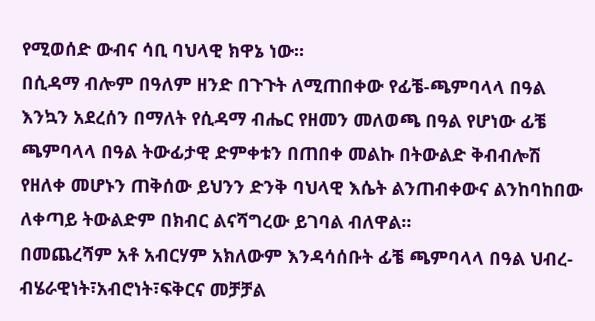የሚወሰድ ውብና ሳቢ ባህላዊ ክዋኔ ነው።
በሲዳማ ብሎም በዓለም ዘንድ በጉጉት ለሚጠበቀው የፊቼ-ጫምባላላ በዓል እንኳን አደረሰን በማለት የሲዳማ ብሔር የዘመን መለወጫ በዓል የሆነው ፊቼ ጫምባላላ በዓል ትውፊታዊ ድምቀቱን በጠበቀ መልኩ በትውልድ ቅብብሎሽ የዘለቀ መሆኑን ጠቅሰው ይህንን ድንቅ ባህላዊ እሴት ልንጠብቀውና ልንከባከበው ለቀጣይ ትውልድም በክብር ልናሻግረው ይገባል ብለዋል።
በመጨረሻም አቶ አብርሃም አክለውም እንዳሳሰቡት ፊቼ ጫምባላላ በዓል ህብረ-ብሄራዊነት፣አብሮነት፣ፍቅርና መቻቻል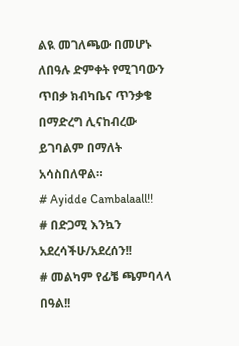ልዪ መገለጫው በመሆኑ ለበዓሉ ድምቀት የሚገባውን ጥበቃ ክብካቤና ጥንቃቄ በማድረግ ሊናከብረው ይገባልም በማለት አሳስበለዋል።
# Ayidde Cambalaall!!
# በድጋሚ እንኳን አደረሳችሁ/አደረሰን!!
# መልካም የፊቼ ጫምባላላ በዓል!!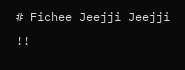# Fichee Jeejji Jeejji !!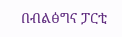በብልፅግና ፓርቲ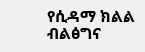የሲዳማ ክልል ብልፅግና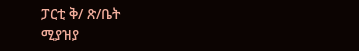ፓርቲ ቅ/ ጽ/ቤት
ሚያዝያ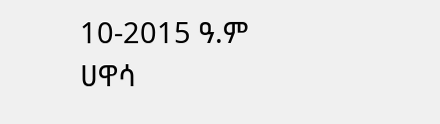10-2015 ዓ.ም
ሀዋሳ